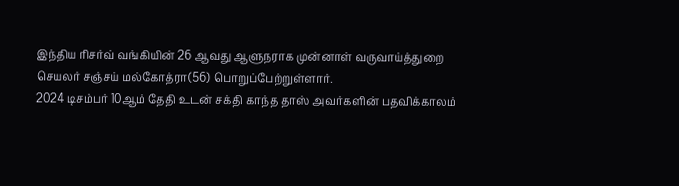இந்திய ரிசர்வ் வங்கியின் 26 ஆவது ஆளுநராக முன்னாள் வருவாய்த்துறை செயலர் சஞ்சய் மல்கோத்ரா(56) பொறுப்பேற்றுள்ளார்.
2024 டிசம்பர் 10ஆம் தேதி உடன் சக்தி காந்த தாஸ் அவர்களின் பதவிக்காலம்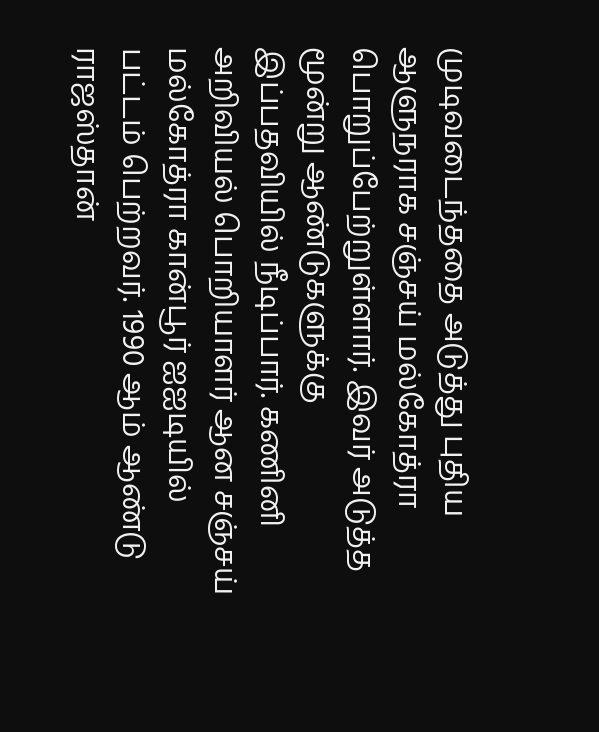முடிவடைந்ததை அடுத்து புதிய ஆளுநராக சஞ்சய் மல்கோத்ரா பொறுப்பேற்றுள்ளார். இவர் அடுத்த மூன்று ஆண்டுகளுக்கு இப்பதவியில் நீடிப்பார். கணினி அறிவியல் பொறியாளர் ஆன சஞ்சய் மல்கோத்ரா கான்பூர் ஐஐடியில் பட்டம் பெற்றவர். 1990 ஆம் ஆண்டு ராஜஸ்தான்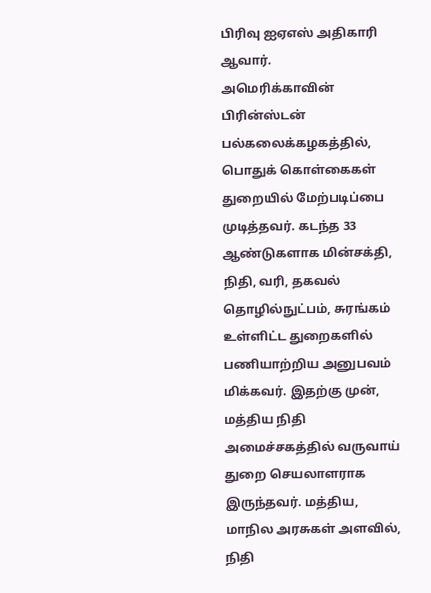பிரிவு ஐஏஎஸ் அதிகாரி ஆவார்.
அமெரிக்காவின் பிரின்ஸ்டன் பல்கலைக்கழகத்தில், பொதுக் கொள்கைகள் துறையில் மேற்படிப்பை முடித்தவர். கடந்த 33 ஆண்டுகளாக மின்சக்தி, நிதி, வரி, தகவல் தொழில்நுட்பம், சுரங்கம் உள்ளிட்ட துறைகளில் பணியாற்றிய அனுபவம் மிக்கவர். இதற்கு முன், மத்திய நிதி அமைச்சகத்தில் வருவாய் துறை செயலாளராக இருந்தவர். மத்திய, மாநில அரசுகள் அளவில், நிதி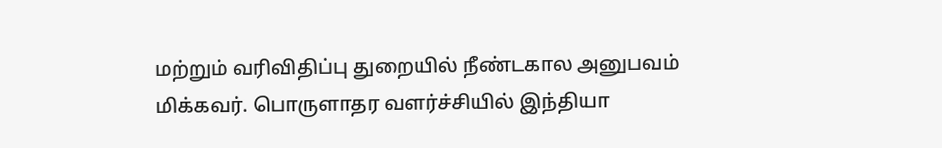மற்றும் வரிவிதிப்பு துறையில் நீண்டகால அனுபவம் மிக்கவர். பொருளாதர வளர்ச்சியில் இந்தியா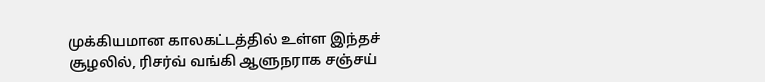முக்கியமான காலகட்டத்தில் உள்ள இந்தச் சூழலில், ரிசர்வ் வங்கி ஆளுநராக சஞ்சய்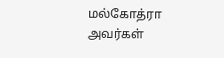மல்கோத்ரா அவர்கள்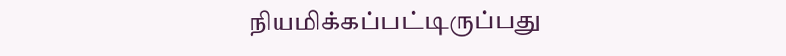நியமிக்கப்பட்டிருப்பது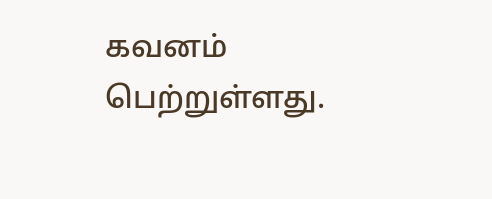கவனம் பெற்றுள்ளது.